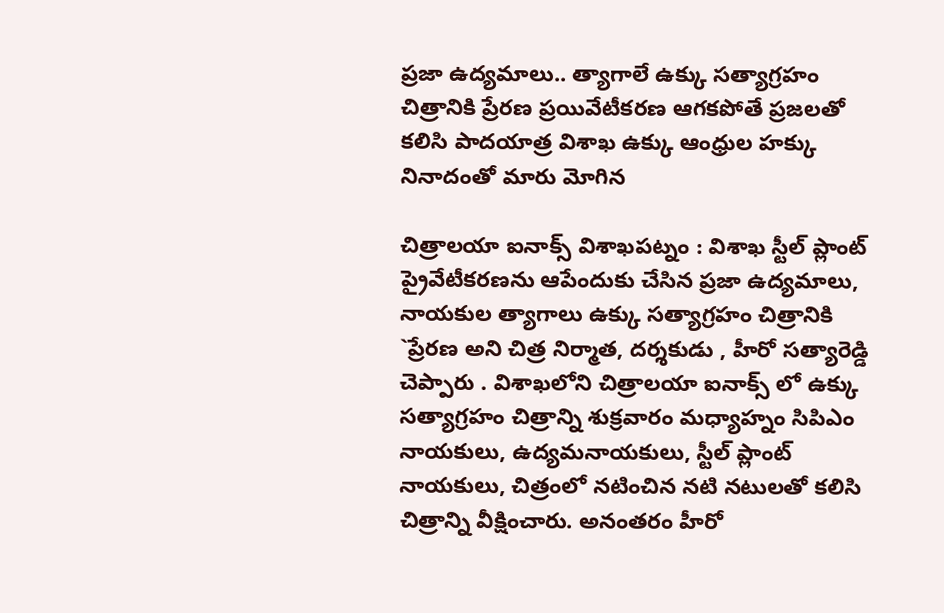ప్రజా ఉద్యమాలు.. త్యాగాలే ఉక్కు సత్యాగ్రహం చిత్రానికి ప్రేరణ ప్రయివేటీకరణ ఆగకపోతే ప్రజలతో కలిసి పాదయాత్ర విశాఖ ఉక్కు ఆంధ్రుల హక్కు నినాదంతో మారు మోగిన

చిత్రాలయా ఐనాక్స్ విశాఖపట్నం : విశాఖ స్టీల్ ప్లాంట్ ప్రైవేటీకరణను ఆపేందుకు చేసిన ప్రజా ఉద్యమాలు, నాయకుల త్యాగాలు ఉక్కు సత్యాగ్రహం చిత్రానికి `ప్రేరణ అని చిత్ర నిర్మాత, దర్శకుడు , హీరో సత్యారెడ్డి చెప్పారు . విశాఖలోని చిత్రాలయా ఐనాక్స్ లో ఉక్కు సత్యాగ్రహం చిత్రాన్ని శుక్రవారం మధ్యాహ్నం సిపిఎం నాయకులు, ఉద్యమనాయకులు, స్టీల్ ప్లాంట్ నాయకులు, చిత్రంలో నటించిన నటి నటులతో కలిసి చిత్రాన్ని వీక్షించారు. అనంతరం హీరో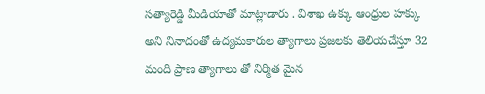సత్యారెడ్డి మీడియాతో మాట్లాడారు . విశాఖ ఉక్కు ఆంధ్రుల హక్కు అని నినాదంతో ఉద్యమకారుల త్యాగాలు ప్రజలకు తెలియచేస్తూ 32 మంది ప్రాణ త్యాగాలు తో నిర్మిత మైన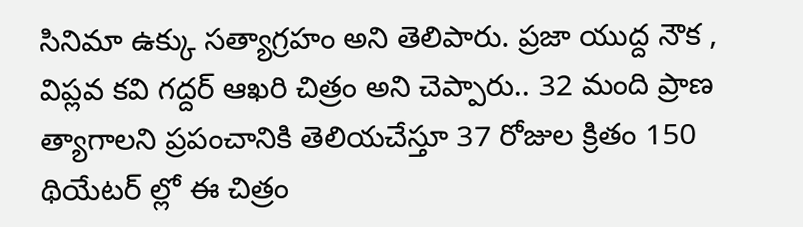సినిమా ఉక్కు సత్యాగ్రహం అని తెలిపారు. ప్రజా యుద్ద నౌక , విప్లవ కవి గద్దర్ ఆఖరి చిత్రం అని చెప్పారు.. 32 మంది ప్రాణ త్యాగాలని ప్రపంచానికి తెలియచేస్తూ 37 రోజుల క్రితం 150 థియేటర్ ల్లో ఈ చిత్రం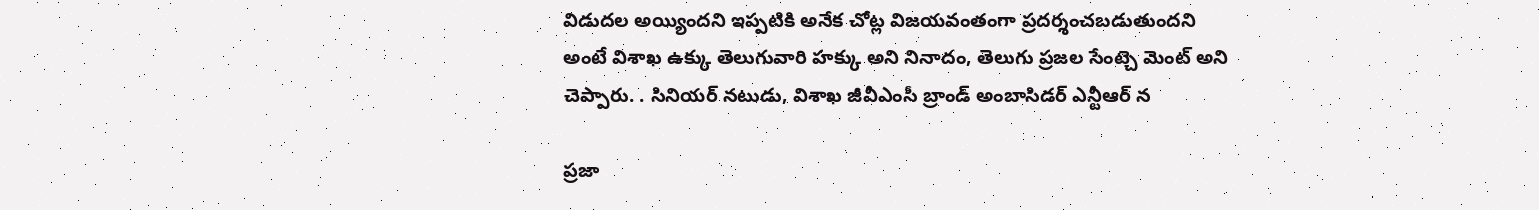విడుదల అయ్యిందని ఇప్పటికి అనేక చోట్ల విజయవంతంగా ప్రదర్శంచబడుతుందని అంటే విశాఖ ఉక్కు తెలుగువారి హక్కు అని నినాదం, తెలుగు ప్రజల సేంట్చె మెంట్ అని చెప్పారు. . సినియర్ నటుడు, విశాఖ జీవీఎంసీ బ్రాండ్ అంబాసిడర్ ఎన్టీఆర్ న

ప్రజా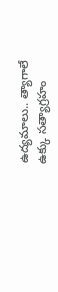ఉద్యమాలు.. త్యాగాలే   ఉక్కు సత్యాగ్రహం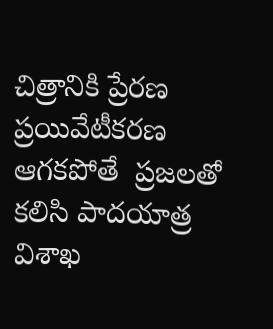చిత్రానికి ప్రేరణ  ప్రయివేటీకరణ ఆగకపోతే  ప్రజలతో కలిసి పాదయాత్ర  విశాఖ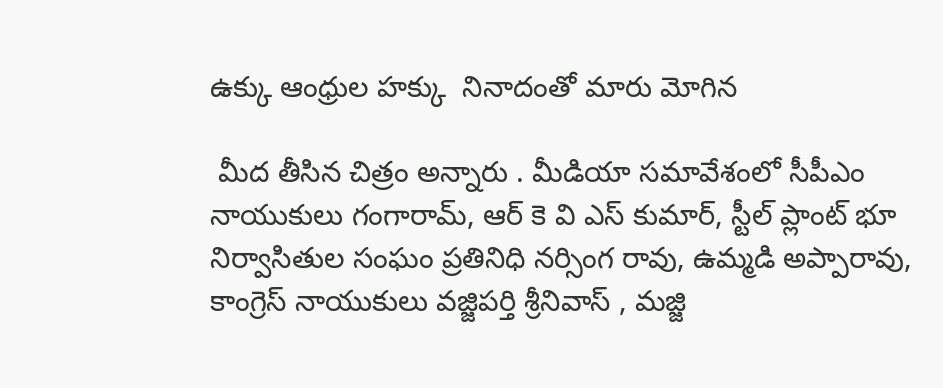ఉక్కు ఆంధ్రుల హక్కు  నినాదంతో మారు మోగిన

 మీద తీసిన చిత్రం అన్నారు . మీడియా సమావేశంలో సీపీఎం నాయుకులు గంగారామ్, ఆర్ కె వి ఎస్ కుమార్, స్టీల్ ప్లాంట్ భూ నిర్వాసితుల సంఘం ప్రతినిధి నర్సింగ రావు, ఉమ్మడి అప్పారావు, కాంగ్రెస్ నాయుకులు వజ్జిపర్తి శ్రీనివాస్ , మజ్జి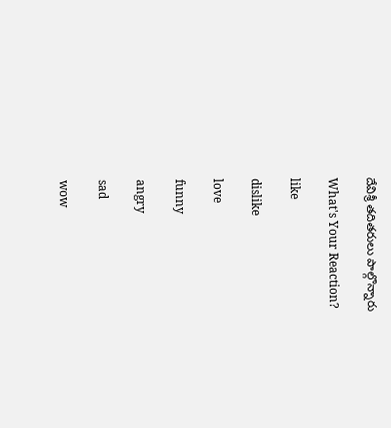దేవిశ్రీ తదితరులు పాల్గొన్నారు

What's Your Reaction?

like

dislike

love

funny

angry

sad

wow